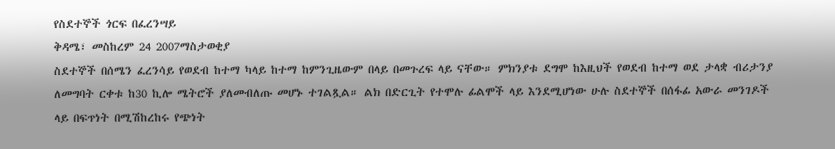የስደተኞች ጎርፍ በፈረንሣይ
ቅዳሜ፣ መስከረም 24 2007ማስታወቂያ
ስደተኞች በሰሜን ፈረንሳይ የወደብ ከተማ ካላይ ከተማ ከምንጊዜውም በላይ በመጉረፍ ላይ ናቸው። ምክንያቱ ደግሞ ከእዚህች የወደብ ከተማ ወደ ታላቋ ብሪታንያ ለመግባት ርቀቱ ከ30 ኪሎ ሜትሮች ያለመብለጡ መሆኑ ተገልጿል። ልክ በድርጊት የተሞሉ ፊልሞች ላይ እንደሚሆነው ሁሉ ስደተኞች በሰፋፊ አውራ መንገዶች ላይ በፍጥነት በሚሽከረከሩ የጭነት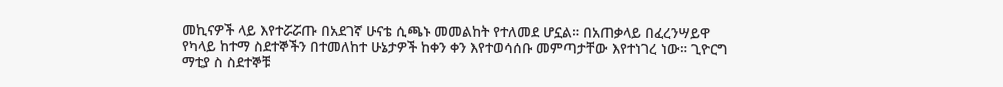መኪናዎች ላይ እየተሯሯጡ በአደገኛ ሁናቴ ሲጫኑ መመልከት የተለመደ ሆኗል። በአጠቃላይ በፈረንሣይዋ የካላይ ከተማ ስደተኞችን በተመለከተ ሁኔታዎች ከቀን ቀን እየተወሳሰቡ መምጣታቸው እየተነገረ ነው። ጊዮርግ ማቲያ ስ ስደተኞቹ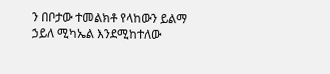ን በቦታው ተመልክቶ የላከውን ይልማ ኃይለ ሚካኤል እንደሚከተለው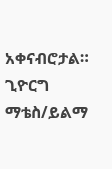አቀናብሮታል።
ጊዮርግ ማቴስ/ይልማ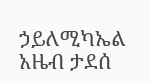ኃይለሚካኤል
አዜብ ታደሰ